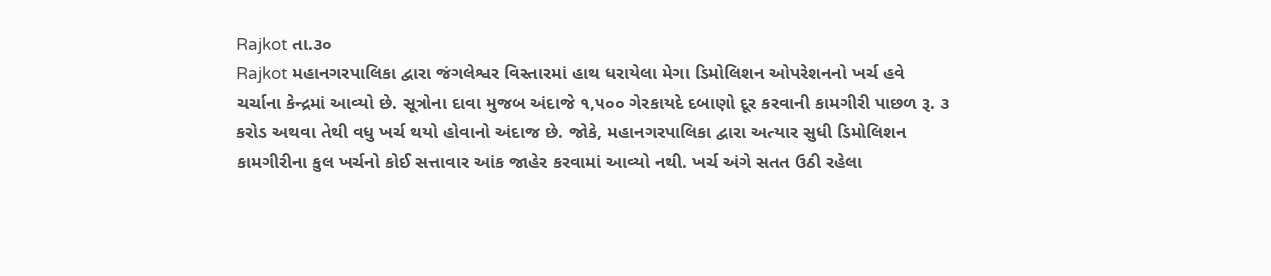Rajkot તા.૩૦
Rajkot મહાનગરપાલિકા દ્વારા જંગલેશ્વર વિસ્તારમાં હાથ ધરાયેલા મેગા ડિમોલિશન ઓપરેશનનો ખર્ચ હવે ચર્ચાના કેન્દ્રમાં આવ્યો છે. સૂત્રોના દાવા મુજબ અંદાજે ૧,૫૦૦ ગેરકાયદે દબાણો દૂર કરવાની કામગીરી પાછળ રૂ. ૩ કરોડ અથવા તેથી વધુ ખર્ચ થયો હોવાનો અંદાજ છે. જોકે, મહાનગરપાલિકા દ્વારા અત્યાર સુધી ડિમોલિશન કામગીરીના કુલ ખર્ચનો કોઈ સત્તાવાર આંક જાહેર કરવામાં આવ્યો નથી. ખર્ચ અંગે સતત ઉઠી રહેલા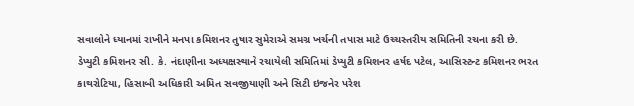સવાલોને ધ્યાનમાં રાખીને મનપા કમિશનર તુષાર સુમેરાએ સમગ્ર ખર્ચની તપાસ માટે ઉચ્ચસ્તરીય સમિતિની રચના કરી છે.
ડેપ્યુટી કમિશનર સી. કે. નંદાણીના અધ્યક્ષસ્થાને રચાયેલી સમિતિમાં ડેપ્યુટી કમિશનર હર્ષદ પટેલ, આસિસ્ટન્ટ કમિશનર ભરત કાથરોટિયા, હિસાબી અધિકારી અમિત સવજીયાણી અને સિટી ઇજનેર પરેશ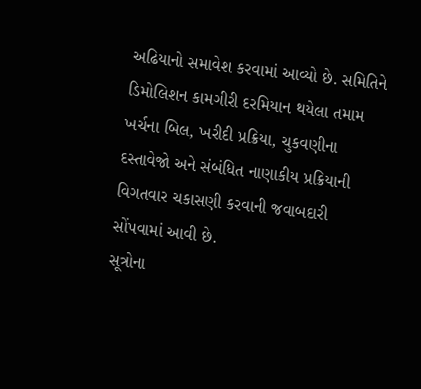અઢિયાનો સમાવેશ કરવામાં આવ્યો છે. સમિતિને ડિમોલિશન કામગીરી દરમિયાન થયેલા તમામ ખર્ચના બિલ, ખરીદી પ્રક્રિયા, ચુકવણીના દસ્તાવેજો અને સંબંધિત નાણાકીય પ્રક્રિયાની વિગતવાર ચકાસણી કરવાની જવાબદારી સોંપવામાં આવી છે.
સૂત્રોના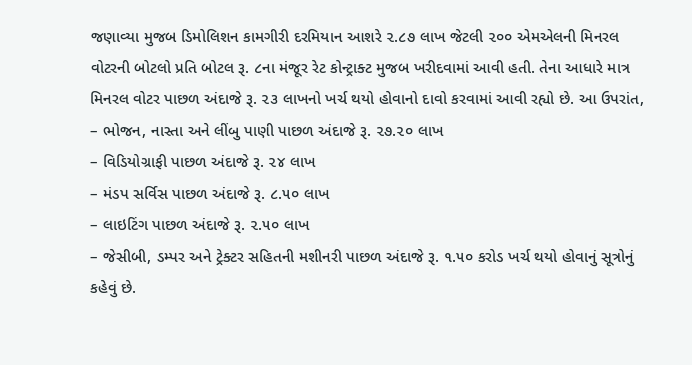જણાવ્યા મુજબ ડિમોલિશન કામગીરી દરમિયાન આશરે ૨.૮૭ લાખ જેટલી ૨૦૦ એમએલની મિનરલ વોટરની બોટલો પ્રતિ બોટલ રૂ. ૮ના મંજૂર રેટ કોન્ટ્રાક્ટ મુજબ ખરીદવામાં આવી હતી. તેના આધારે માત્ર મિનરલ વોટર પાછળ અંદાજે રૂ. ૨૩ લાખનો ખર્ચ થયો હોવાનો દાવો કરવામાં આવી રહ્યો છે. આ ઉપરાંત,
– ભોજન, નાસ્તા અને લીંબુ પાણી પાછળ અંદાજે રૂ. ૨૭.૨૦ લાખ
– વિડિયોગ્રાફી પાછળ અંદાજે રૂ. ૨૪ લાખ
– મંડપ સર્વિસ પાછળ અંદાજે રૂ. ૮.૫૦ લાખ
– લાઇટિંગ પાછળ અંદાજે રૂ. ૨.૫૦ લાખ
– જેસીબી, ડમ્પર અને ટ્રેક્ટર સહિતની મશીનરી પાછળ અંદાજે રૂ. ૧.૫૦ કરોડ ખર્ચ થયો હોવાનું સૂત્રોનું કહેવું છે.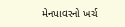મેનપાવરનો ખર્ચ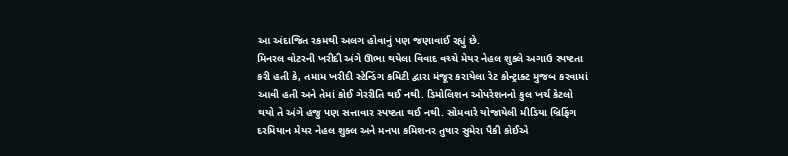આ અંદાજિત રકમથી અલગ હોવાનું પણ જણાવાઈ રહ્યું છે.
મિનરલ વોટરની ખરીદી અંગે ઊભા થયેલા વિવાદ વચ્ચે મેયર નેહલ શુક્લે અગાઉ સ્પષ્ટતા કરી હતી કે, તમામ ખરીદી સ્ટેન્ડિંગ કમિટી દ્વારા મંજૂર કરાયેલા રેટ કોન્ટ્રાક્ટ મુજબ કરવામાં આવી હતી અને તેમાં કોઈ ગેરરીતિ થઈ નથી. ડિમોલિશન ઓપરેશનનો કુલ ખર્ચ કેટલો થયો તે અંગે હજુ પણ સત્તાવાર સ્પષ્ટતા થઈ નથી. સોમવારે યોજાયેલી મીડિયા બ્રિફિંગ દરમિયાન મેયર નેહલ શુક્લ અને મનપા કમિશનર તુષાર સુમેરા પૈકી કોઈએ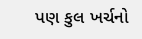પણ કુલ ખર્ચનો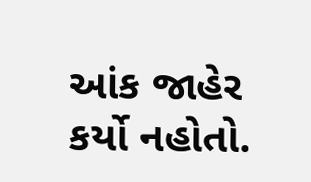આંક જાહેર કર્યો નહોતો.